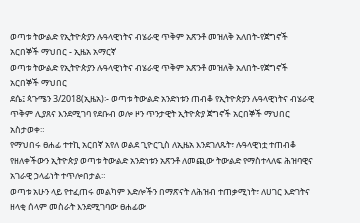ወጣቱ ትውልድ የኢትዮጵያን ሉዓላዊነትና ብሄራዊ ጥቅም አጽንቶ መዝለቅ አለበት-የጀግኖች አርበኞች ማህበር - ኢዜአ አማርኛ
ወጣቱ ትውልድ የኢትዮጵያን ሉዓላዊነትና ብሄራዊ ጥቅም አጽንቶ መዝለቅ አለበት-የጀግኖች አርበኞች ማህበር
ደሴ፤ ጳጉሜን 3/2018(ኢዜአ)፡- ወጣቱ ትውልድ አንድነቱን ጠብቆ የኢትዮጵያን ሉዓላዊነትና ብሄራዊ ጥቅም ሊያጸና እንደሚገባ የደቡብ ወሎ ዞን ጥንታዊት ኢትዮጵያ ጀግኖች አርበኞች ማህበር አስታወቀ።
የማህበሩ ፀሐፊ ተተኪ አርበኛ አየለ ወልደ ጊዮርጊስ ለኢዜአ እንደገለጹት፣ ሉዓላዊነቷ ተጠብቆ የዘለቀችውን ኢትዮጵያ ወጣቱ ትውልድ አንድነቱን አጽንቶ ለመጪው ትውልድ የማስተላለፍ ሕዝባዊና አገራዊ ኃላፊነት ተጥሎበታል።
ወጣቱ አሁን ላይ የተፈጠሩ መልካም እድሎችን በማጽናት ለሕዝብ ተጠቃሚነት፣ ለሀገር እድገትና ዘላቂ ሰላም መስራት እንደሚገባው ፀሐፊው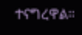ተናግረዋል።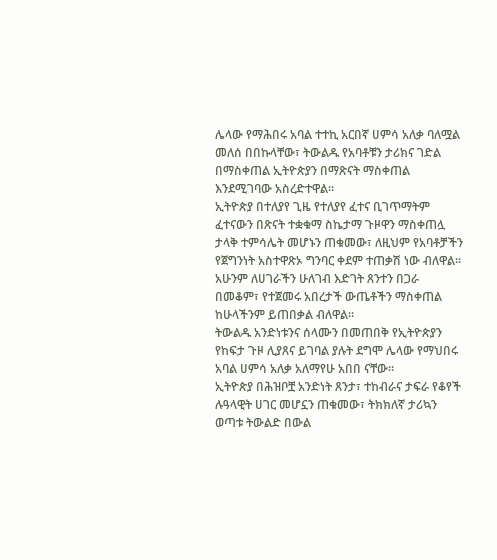ሌላው የማሕበሩ አባል ተተኪ አርበኛ ሀምሳ አለቃ ባለሟል መለሰ በበኩላቸው፣ ትውልዱ የአባቶቹን ታሪክና ገድል በማስቀጠል ኢትዮጵያን በማጽናት ማስቀጠል እንደሚገባው አስረድተዋል።
ኢትዮጵያ በተለያየ ጊዜ የተለያየ ፈተና ቢገጥማትም ፈተናውን በጽናት ተቋቁማ ስኬታማ ጉዞዋን ማስቀጠሏ ታላቅ ተምሳሌት መሆኑን ጠቁመው፣ ለዚህም የአባቶቻችን የጀግንነት አስተዋጽኦ ግንባር ቀደም ተጠቃሽ ነው ብለዋል።
አሁንም ለሀገራችን ሁለገብ እድገት ጸንተን በጋራ በመቆም፣ የተጀመሩ አበረታች ውጤቶችን ማስቀጠል ከሁላችንም ይጠበቃል ብለዋል።
ትውልዱ አንድነቱንና ሰላሙን በመጠበቅ የኢትዮጵያን የከፍታ ጉዞ ሊያጸና ይገባል ያሉት ደግሞ ሌላው የማህበሩ አባል ሀምሳ አለቃ አለማየሁ አበበ ናቸው።
ኢትዮጵያ በሕዝቦቿ አንድነት ጸንታ፣ ተከብራና ታፍራ የቆየች ሉዓላዊት ሀገር መሆኗን ጠቁመው፣ ትክክለኛ ታሪኳን ወጣቱ ትውልድ በውል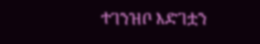ተገንዝቦ እድገቷን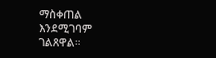ማስቀጠል እንደሚገባም ገልጸዋል።